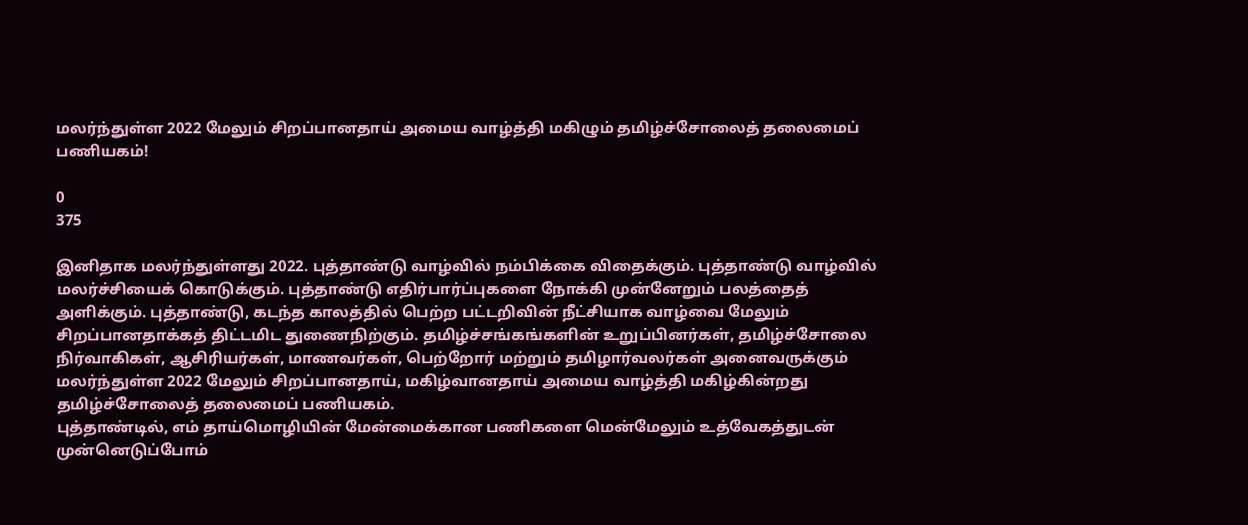மலர்ந்துள்ள 2022 மேலும் சிறப்பானதாய் அமைய வாழ்த்தி மகிழும் தமிழ்ச்சோலைத் தலைமைப் பணியகம்!

0
375

இனிதாக மலர்ந்துள்ளது 2022. புத்தாண்டு வாழ்வில் நம்பிக்கை விதைக்கும். புத்தாண்டு வாழ்வில் மலர்ச்சியைக் கொடுக்கும். புத்தாண்டு எதிர்பார்ப்புகளை நோக்கி முன்னேறும் பலத்தைத் அளிக்கும். புத்தாண்டு, கடந்த காலத்தில் பெற்ற பட்டறிவின் நீட்சியாக வாழ்வை மேலும் சிறப்பானதாக்கத் திட்டமிட துணைநிற்கும். தமிழ்ச்சங்கங்களின் உறுப்பினர்கள், தமிழ்ச்சோலை நிர்வாகிகள், ஆசிரியர்கள், மாணவர்கள், பெற்றோர் மற்றும் தமிழார்வலர்கள் அனைவருக்கும் மலர்ந்துள்ள 2022 மேலும் சிறப்பானதாய், மகிழ்வானதாய் அமைய வாழ்த்தி மகிழ்கின்றது தமிழ்ச்சோலைத் தலைமைப் பணியகம்.
புத்தாண்டில், எம் தாய்மொழியின் மேன்மைக்கான பணிகளை மென்மேலும் உத்வேகத்துடன் முன்னெடுப்போம்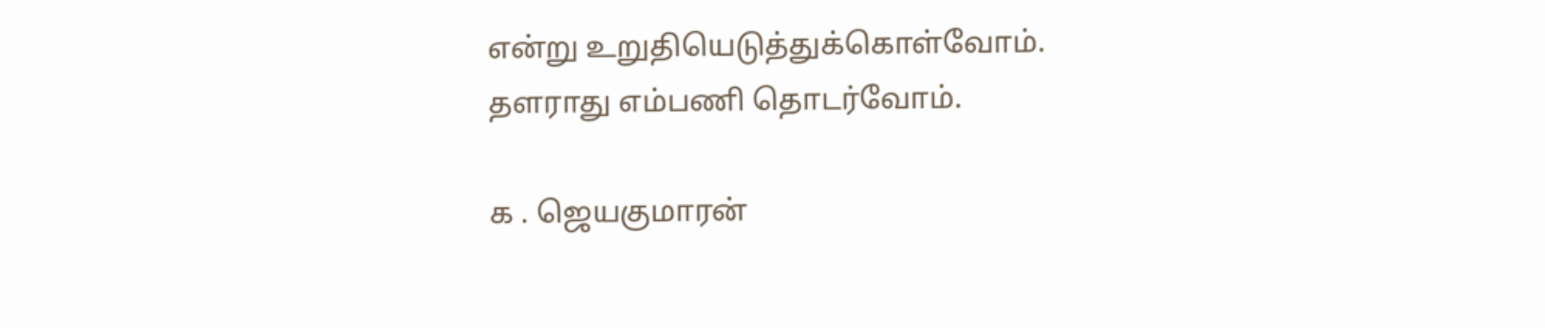என்று உறுதியெடுத்துக்கொள்வோம். தளராது எம்பணி தொடர்வோம்.

க . ஜெயகுமாரன்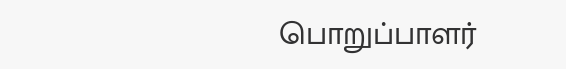பொறுப்பாளர்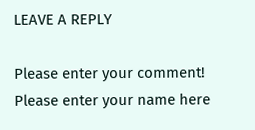LEAVE A REPLY

Please enter your comment!
Please enter your name here